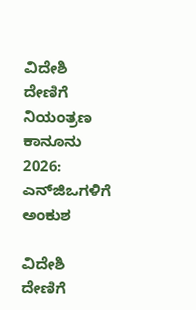ವಿದೇಶಿ ದೇಣಿಗೆ ನಿಯಂತ್ರಣ ಕಾನೂನು 2026: ಎನ್‌ಜಿಒಗಳಿಗೆ ಅಂಕುಶ

ವಿದೇಶಿ ದೇಣಿಗೆ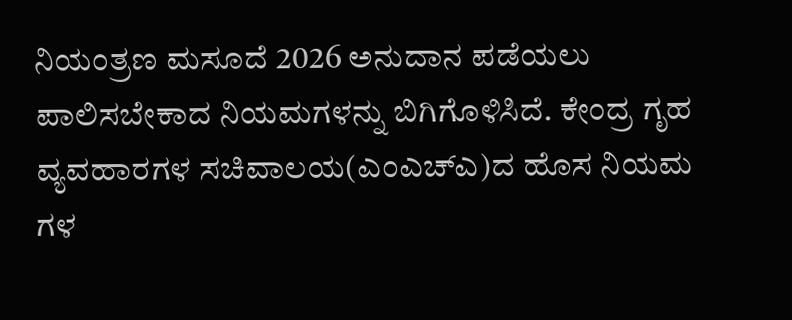ನಿಯಂತ್ರಣ ಮಸೂದೆ 2026 ಅನುದಾನ ಪಡೆಯಲು ಪಾಲಿಸಬೇಕಾದ ನಿಯಮಗಳನ್ನು ಬಿಗಿಗೊಳಿಸಿದೆ. ಕೇಂದ್ರ ಗೃಹ ವ್ಯವಹಾರಗಳ ಸಚಿವಾಲಯ(ಎಂಎಚ್‌ಎ)ದ ಹೊಸ ನಿಯಮ ಗಳ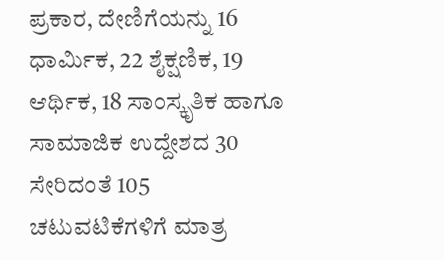ಪ್ರಕಾರ, ದೇಣಿಗೆಯನ್ನು 16 ಧಾರ್ಮಿಕ, 22 ಶೈಕ್ಷಣಿಕ, 19 ಆರ್ಥಿಕ, 18 ಸಾಂಸ್ಕೃತಿಕ ಹಾಗೂ ಸಾಮಾಜಿಕ ಉದ್ದೇಶದ 30 ಸೇರಿದಂತೆ 105 ಚಟುವಟಿಕೆಗಳಿಗೆ ಮಾತ್ರ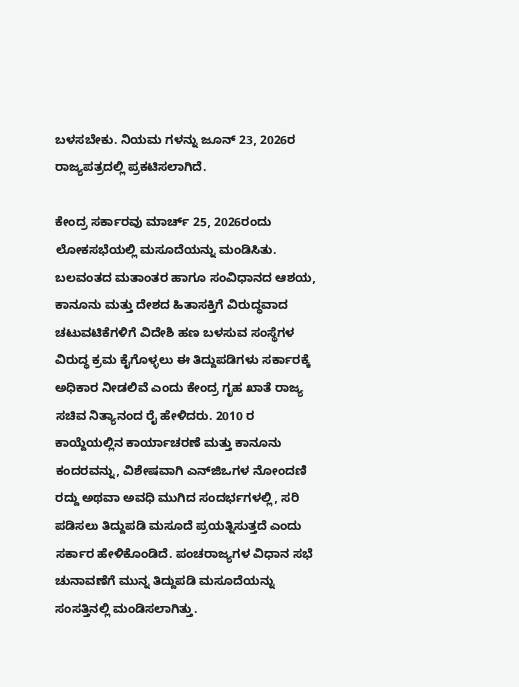ಬಳಸಬೇಕು. ನಿಯಮ ಗಳನ್ನು ಜೂನ್‌ 23, 2026ರ ರಾಜ್ಯಪತ್ರದಲ್ಲಿ ಪ್ರಕಟಿಸಲಾಗಿದೆ.

ಕೇಂದ್ರ ಸರ್ಕಾರವು ಮಾರ್ಚ್‌ 25, 2026ರಂದು ಲೋಕಸಭೆಯಲ್ಲಿ ಮಸೂದೆಯನ್ನು ಮಂಡಿಸಿತು. ಬಲವಂತದ ಮತಾಂತರ ಹಾಗೂ ಸಂವಿಧಾನದ ಆಶಯ, ಕಾನೂನು ಮತ್ತು ದೇಶದ ಹಿತಾಸಕ್ತಿಗೆ ವಿರುದ್ಧವಾದ ಚಟುವಟಿಕೆಗಳಿಗೆ ವಿದೇಶಿ ಹಣ ಬಳಸುವ ಸಂಸ್ಥೆಗಳ ವಿರುದ್ಧ ಕ್ರಮ ಕೈಗೊಳ್ಳಲು ಈ ತಿದ್ದುಪಡಿಗಳು ಸರ್ಕಾರಕ್ಕೆ ಅಧಿಕಾರ ನೀಡಲಿವೆ ಎಂದು ಕೇಂದ್ರ ಗೃಹ ಖಾತೆ ರಾಜ್ಯ ಸಚಿವ ನಿತ್ಯಾನಂದ ರೈ ಹೇಳಿದರು. 2010 ರ ಕಾಯ್ದೆಯಲ್ಲಿನ ಕಾರ್ಯಾಚರಣೆ ಮತ್ತು ಕಾನೂನು ಕಂದರವನ್ನು, ವಿಶೇಷವಾಗಿ ಎನ್‌ಜಿಒಗಳ ನೋಂದಣಿ ರದ್ದು ಅಥವಾ ಅವಧಿ ಮುಗಿದ ಸಂದರ್ಭಗಳಲ್ಲಿ, ಸರಿ ಪಡಿಸಲು ತಿದ್ದುಪಡಿ ಮಸೂದೆ ಪ್ರಯತ್ನಿಸುತ್ತದೆ ಎಂದು ಸರ್ಕಾರ ಹೇಳಿಕೊಂಡಿದೆ. ಪಂಚರಾಜ್ಯಗಳ ವಿಧಾನ ಸಭೆ ಚುನಾವಣೆಗೆ ಮುನ್ನ ತಿದ್ದುಪಡಿ ಮಸೂದೆಯನ್ನು ಸಂಸತ್ತಿನಲ್ಲಿ ಮಂಡಿಸಲಾಗಿತ್ತು.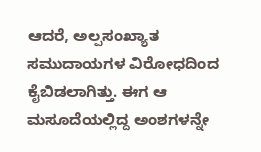ಆದರೆ, ಅಲ್ಪಸಂಖ್ಯಾತ ಸಮುದಾಯಗಳ ವಿರೋಧದಿಂದ ಕೈಬಿಡಲಾಗಿತ್ತು. ಈಗ ಆ ಮಸೂದೆಯಲ್ಲಿದ್ದ ಅಂಶಗಳನ್ನೇ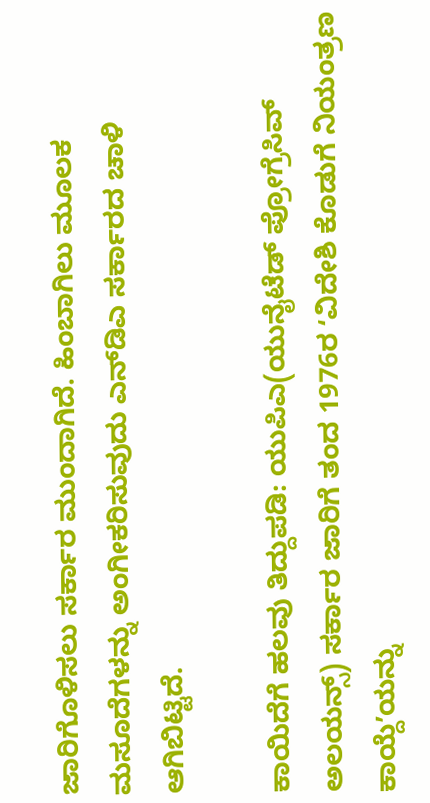ಜಾರಿಗೊಳಿಸಲು ಸರ್ಕಾರ ಮುಂದಾಗಿದೆ. ಹಿಂಬಾಗಿಲು ಮೂಲಕ ಮಸೂದೆಗಳನ್ನು ಅಂಗೀಕರಿಸುವುದು ಎನ್‌ಡಿಎ ಸರ್ಕಾರದ ಚಾಳಿ ಆಗಿಬಿಟ್ಟಿದೆ.

ಕಾಯಿದೆಗೆ ಹಲವು ತಿದ್ದುಪಡಿ: ಯುಪಿಎ(ಯುನೈಟೆಡ್ ಪ್ರೋಗ್ರೆಸಿವ್ ಅಲಯನ್ಸ್) ಸರ್ಕಾರ ಜಾರಿಗೆ ತಂದ 1976ರ ʻವಿದೇಶಿ ಕೊಡುಗೆ ನಿಯಂತ್ರಣ ಕಾಯ್ದೆʼಯನ್ನು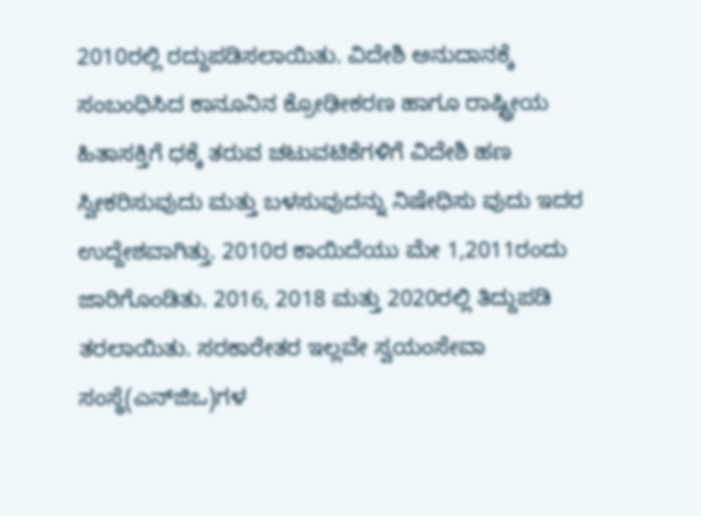2010ರಲ್ಲಿ ರದ್ದುಪಡಿಸಲಾಯಿತು. ವಿದೇಶಿ ಅನುದಾನಕ್ಕೆ ಸಂಬಂಧಿಸಿದ ಕಾನೂನಿನ ಕ್ರೋಢೀಕರಣ ಹಾಗೂ ರಾಷ್ಟ್ರೀಯ ಹಿತಾಸಕ್ತಿಗೆ ಧಕ್ಕೆ ತರುವ ಚಟುವಟಿಕೆಗಳಿಗೆ ವಿದೇಶಿ ಹಣ ಸ್ವೀಕರಿಸುವುದು ಮತ್ತು ಬಳಸುವುದನ್ನು ನಿಷೇಧಿಸು ವುದು ಇದರ ಉದ್ದೇಶವಾಗಿತ್ತು. 2010ರ ಕಾಯಿದೆಯು ಮೇ 1,2011ರಂದು ಜಾರಿಗೊಂಡಿತು. 2016, 2018 ಮತ್ತು 2020ರಲ್ಲಿ ತಿದ್ದುಪಡಿ ತರಲಾಯಿತು. ಸರಕಾರೇತರ ಇಲ್ಲವೇ ಸ್ವಯಂಸೇವಾ ಸಂಸ್ಥೆ(ಎನ್‌ಜಿಒ)ಗಳ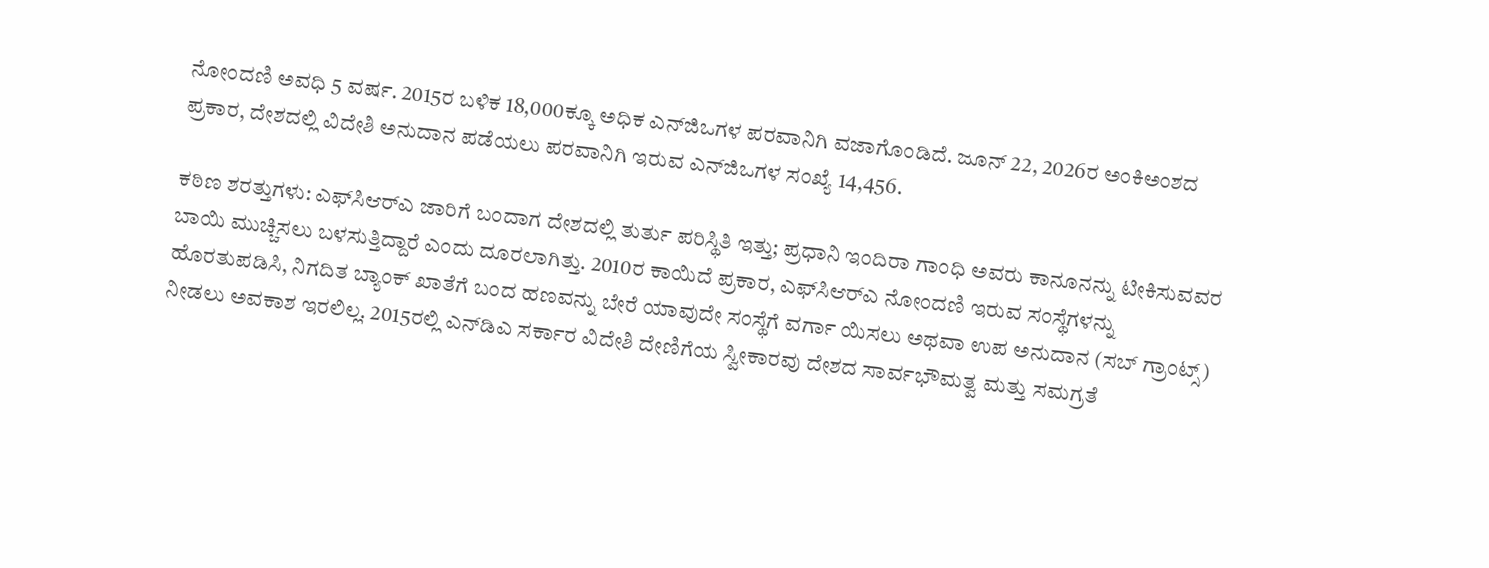ನೋಂದಣಿ ಅವಧಿ 5 ವರ್ಷ. 2015ರ ಬಳಿಕ 18,000ಕ್ಕೂ ಅಧಿಕ ಎನ್‌ಜಿಒಗಳ ಪರವಾನಿಗಿ ವಜಾಗೊಂಡಿದೆ. ಜೂನ್‌ 22, 2026ರ ಅಂಕಿಅಂಶದ ಪ್ರಕಾರ, ದೇಶದಲ್ಲಿ ವಿದೇಶಿ ಅನುದಾನ ಪಡೆಯಲು ಪರವಾನಿಗಿ ಇರುವ ಎನ್‌ಜಿಒಗಳ ಸಂಖ್ಯೆ 14,456.

ಕಠಿಣ ಶರತ್ತುಗಳು: ಎಫ್‌ಸಿಆರ್‌ಎ ಜಾರಿಗೆ ಬಂದಾಗ ದೇಶದಲ್ಲಿ ತುರ್ತು ಪರಿಸ್ಥಿತಿ ಇತ್ತು; ಪ್ರಧಾನಿ ಇಂದಿರಾ ಗಾಂಧಿ ಅವರು ಕಾನೂನನ್ನು ಟೀಕಿಸುವವರ ಬಾಯಿ ಮುಚ್ಚಿಸಲು ಬಳಸುತ್ತಿದ್ದಾರೆ ಎಂದು ದೂರಲಾಗಿತ್ತು. 2010ರ ಕಾಯಿದೆ ಪ್ರಕಾರ, ಎಫ್‌ಸಿಆರ್‌ಎ ನೋಂದಣಿ ಇರುವ ಸಂಸ್ಥೆಗಳನ್ನು ಹೊರತುಪಡಿಸಿ, ನಿಗದಿತ ಬ್ಯಾಂಕ್ ಖಾತೆಗೆ ಬಂದ ಹಣವನ್ನು ಬೇರೆ ಯಾವುದೇ ಸಂಸ್ಥೆಗೆ ವರ್ಗಾ ಯಿಸಲು ಅಥವಾ ಉಪ ಅನುದಾನ (ಸಬ್‌ ಗ್ರಾಂಟ್ಸ್‌) ನೀಡಲು ಅವಕಾಶ ಇರಲಿಲ್ಲ. 2015ರಲ್ಲಿ ಎನ್‌ಡಿಎ ಸರ್ಕಾರ ವಿದೇಶಿ ದೇಣಿಗೆಯ ಸ್ವೀಕಾರವು ದೇಶದ ಸಾರ್ವಭೌಮತ್ವ ಮತ್ತು ಸಮಗ್ರತೆ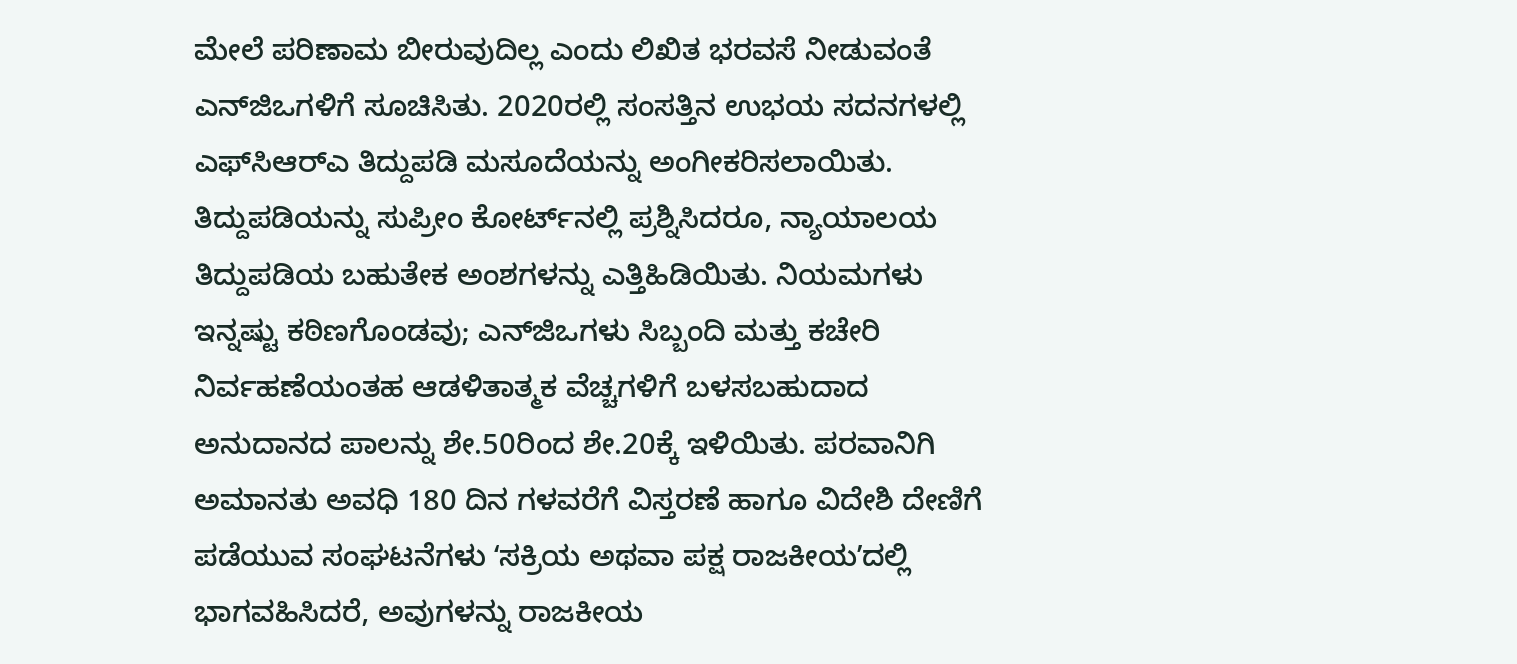ಮೇಲೆ ಪರಿಣಾಮ ಬೀರುವುದಿಲ್ಲ ಎಂದು ಲಿಖಿತ ಭರವಸೆ ನೀಡುವಂತೆ ಎನ್‌ಜಿಒಗಳಿಗೆ ಸೂಚಿಸಿತು. 2020ರಲ್ಲಿ ಸಂಸತ್ತಿನ ಉಭಯ ಸದನಗಳಲ್ಲಿ ಎಫ್‌ಸಿಆರ್‌ಎ ತಿದ್ದುಪಡಿ ಮಸೂದೆಯನ್ನು ಅಂಗೀಕರಿಸಲಾಯಿತು. ತಿದ್ದುಪಡಿಯನ್ನು ಸುಪ್ರೀಂ ಕೋರ್ಟ್‌ನಲ್ಲಿ ಪ್ರಶ್ನಿಸಿದರೂ, ನ್ಯಾಯಾಲಯ ತಿದ್ದುಪಡಿಯ ಬಹುತೇಕ ಅಂಶಗಳನ್ನು ಎತ್ತಿಹಿಡಿಯಿತು. ನಿಯಮಗಳು ಇನ್ನಷ್ಟು ಕಠಿಣಗೊಂಡವು; ಎನ್‌ಜಿಒಗಳು ಸಿಬ್ಬಂದಿ ಮತ್ತು ಕಚೇರಿ ನಿರ್ವಹಣೆಯಂತಹ ಆಡಳಿತಾತ್ಮಕ ವೆಚ್ಚಗಳಿಗೆ ಬಳಸಬಹುದಾದ ಅನುದಾನದ ಪಾಲನ್ನು ಶೇ.50ರಿಂದ ಶೇ.20ಕ್ಕೆ ಇಳಿಯಿತು. ಪರವಾನಿಗಿ ಅಮಾನತು ಅವಧಿ 180 ದಿನ ಗಳವರೆಗೆ ವಿಸ್ತರಣೆ ಹಾಗೂ ವಿದೇಶಿ ದೇಣಿಗೆ ಪಡೆಯುವ ಸಂಘಟನೆಗಳು ʻಸಕ್ರಿಯ ಅಥವಾ ಪಕ್ಷ ರಾಜಕೀಯʼದಲ್ಲಿ ಭಾಗವಹಿಸಿದರೆ, ಅವುಗಳನ್ನು ರಾಜಕೀಯ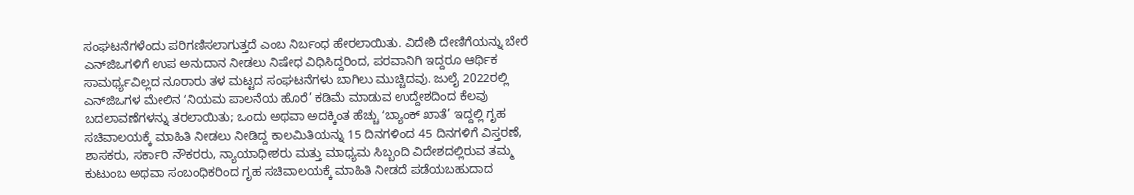ಸಂಘಟನೆಗಳೆಂದು ಪರಿಗಣಿಸಲಾಗುತ್ತದೆ ಎಂಬ ನಿರ್ಬಂಧ ಹೇರಲಾಯಿತು. ವಿದೇಶಿ ದೇಣಿಗೆಯನ್ನು ಬೇರೆ ಎನ್‌ಜಿಒಗಳಿಗೆ ಉಪ ಅನುದಾನ ನೀಡಲು ನಿಷೇಧ ವಿಧಿಸಿದ್ದರಿಂದ, ಪರವಾನಿಗಿ ಇದ್ದರೂ ಆರ್ಥಿಕ ಸಾಮರ್ಥ್ಯವಿಲ್ಲದ ನೂರಾರು ತಳ ಮಟ್ಟದ ಸಂಘಟನೆಗಳು ಬಾಗಿಲು ಮುಚ್ಚಿದವು. ಜುಲೈ 2022ರಲ್ಲಿ ಎನ್‌ಜಿಒಗಳ ಮೇಲಿನ ʻನಿಯಮ ಪಾಲನೆಯ ಹೊರೆ’ ಕಡಿಮೆ ಮಾಡುವ ಉದ್ದೇಶದಿಂದ ಕೆಲವು ಬದಲಾವಣೆಗಳನ್ನು ತರಲಾಯಿತು; ಒಂದು ಅಥವಾ ಅದಕ್ಕಿಂತ ಹೆಚ್ಚು ʻಬ್ಯಾಂಕ್ ಖಾತೆ’ ಇದ್ದಲ್ಲಿ ಗೃಹ ಸಚಿವಾಲಯಕ್ಕೆ ಮಾಹಿತಿ ನೀಡಲು ನೀಡಿದ್ದ ಕಾಲಮಿತಿಯನ್ನು 15 ದಿನಗಳಿಂದ 45 ದಿನಗಳಿಗೆ ವಿಸ್ತರಣೆ, ಶಾಸಕರು, ಸರ್ಕಾರಿ ನೌಕರರು, ನ್ಯಾಯಾಧೀಶರು ಮತ್ತು ಮಾಧ್ಯಮ ಸಿಬ್ಬಂದಿ ವಿದೇಶದಲ್ಲಿರುವ ತಮ್ಮ ಕುಟುಂಬ ಅಥವಾ ಸಂಬಂಧಿಕರಿಂದ ಗೃಹ ಸಚಿವಾಲಯಕ್ಕೆ ಮಾಹಿತಿ ನೀಡದೆ ಪಡೆಯಬಹುದಾದ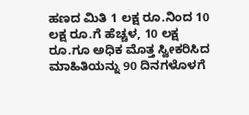ಹಣದ ಮಿತಿ 1 ಲಕ್ಷ ರೂ.ನಿಂದ 10 ಲಕ್ಷ ರೂ.ಗೆ ಹೆಚ್ಚಳ, 10 ಲಕ್ಷ ರೂ.ಗೂ ಅಧಿಕ ಮೊತ್ತ ಸ್ವೀಕರಿಸಿದ ಮಾಹಿತಿಯನ್ನು 90 ದಿನಗಳೊಳಗೆ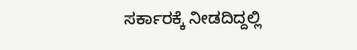ಸರ್ಕಾರಕ್ಕೆ ನೀಡದಿದ್ದಲ್ಲಿ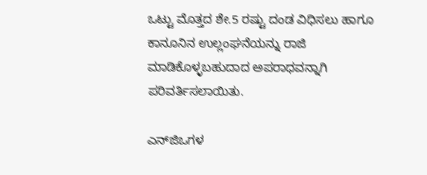ಒಟ್ಟು ಮೊತ್ತದ ಶೇ.5 ರಷ್ಟು ದಂಡ ವಿಧಿಸಲು ಹಾಗೂ ಕಾನೂನಿನ ಉಲ್ಲಂಘನೆಯನ್ನು ರಾಜಿ ಮಾಡಿಕೊಳ್ಳಬಹುದಾದ ಅಪರಾಧವನ್ನಾಗಿ ಪರಿವರ್ತಿಸಲಾಯಿತು.

ಎನ್‌ಜಿಒಗಳ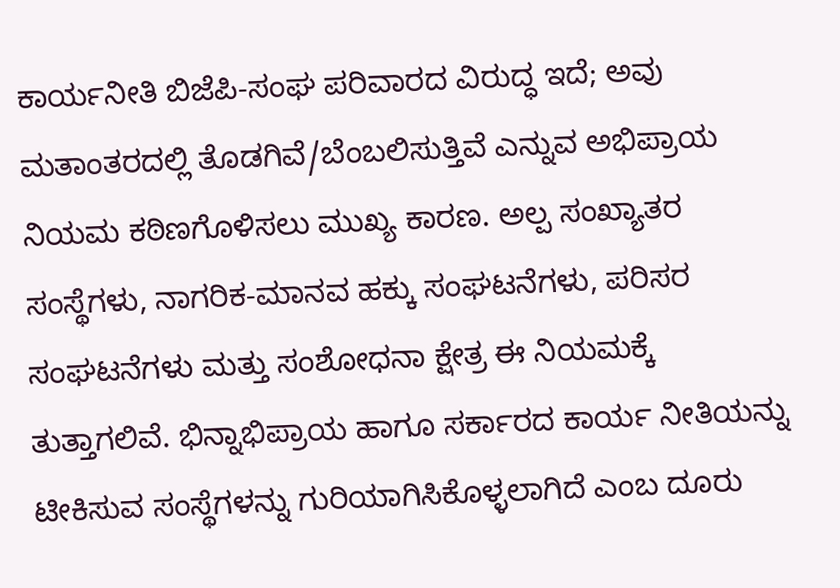ಕಾರ್ಯನೀತಿ ಬಿಜೆಪಿ-ಸಂಘ ಪರಿವಾರದ ವಿರುದ್ಧ ಇದೆ; ಅವು ಮತಾಂತರದಲ್ಲಿ ತೊಡಗಿವೆ/ಬೆಂಬಲಿಸುತ್ತಿವೆ ಎನ್ನುವ ಅಭಿಪ್ರಾಯ ನಿಯಮ ಕಠಿಣಗೊಳಿಸಲು ಮುಖ್ಯ ಕಾರಣ. ಅಲ್ಪ ಸಂಖ್ಯಾತರ ಸಂಸ್ಥೆಗಳು, ನಾಗರಿಕ-ಮಾನವ ಹಕ್ಕು ಸಂಘಟನೆಗಳು, ಪರಿಸರ ಸಂಘಟನೆಗಳು ಮತ್ತು ಸಂಶೋಧನಾ ಕ್ಷೇತ್ರ ಈ ನಿಯಮಕ್ಕೆ ತುತ್ತಾಗಲಿವೆ. ಭಿನ್ನಾಭಿಪ್ರಾಯ ಹಾಗೂ ಸರ್ಕಾರದ ಕಾರ್ಯ ನೀತಿಯನ್ನು ಟೀಕಿಸುವ ಸಂಸ್ಥೆಗಳನ್ನು ಗುರಿಯಾಗಿಸಿಕೊಳ್ಳಲಾಗಿದೆ ಎಂಬ ದೂರು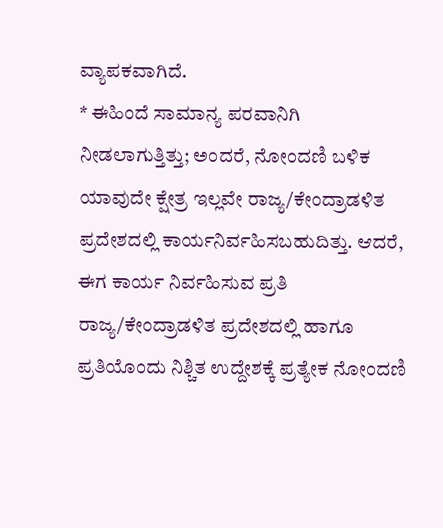ವ್ಯಾಪಕವಾಗಿದೆ.
* ಈಹಿಂದೆ ಸಾಮಾನ್ಯ ಪರವಾನಿಗಿ ನೀಡಲಾಗುತ್ತಿತ್ತು; ಅಂದರೆ, ನೋಂದಣಿ ಬಳಿಕ ಯಾವುದೇ ಕ್ಷೇತ್ರ ಇಲ್ಲವೇ ರಾಜ್ಯ/ಕೇಂದ್ರಾಡಳಿತ ಪ್ರದೇಶದಲ್ಲಿ ಕಾರ್ಯನಿರ್ವಹಿಸಬಹುದಿತ್ತು. ಆದರೆ, ಈಗ ಕಾರ್ಯ ನಿರ್ವಹಿಸುವ ಪ್ರತಿ ರಾಜ್ಯ/ಕೇಂದ್ರಾಡಳಿತ ಪ್ರದೇಶದಲ್ಲಿ ಹಾಗೂ ಪ್ರತಿಯೊಂದು ನಿಶ್ಚಿತ ಉದ್ದೇಶಕ್ಕೆ ಪ್ರತ್ಯೇಕ ನೋಂದಣಿ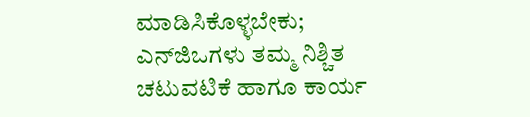ಮಾಡಿಸಿಕೊಳ್ಳಬೇಕು; ಎನ್‌ಜಿಒಗಳು ತಮ್ಮ ನಿಶ್ಚಿತ ಚಟುವಟಿಕೆ ಹಾಗೂ ಕಾರ್ಯ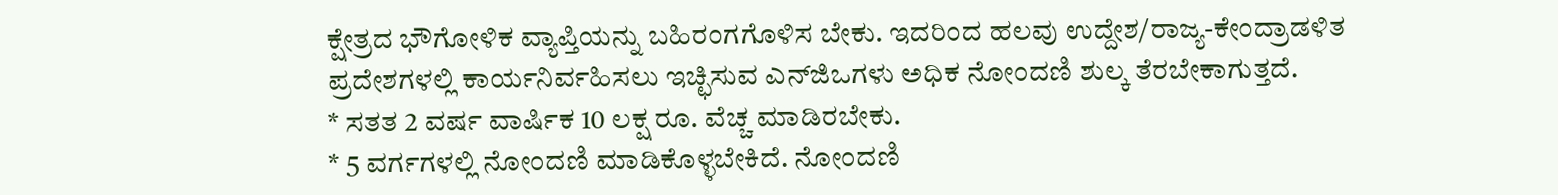ಕ್ಷೇತ್ರದ ಭೌಗೋಳಿಕ ವ್ಯಾಪ್ತಿಯನ್ನು ಬಹಿರಂಗಗೊಳಿಸ ಬೇಕು. ಇದರಿಂದ ಹಲವು ಉದ್ದೇಶ/ರಾಜ್ಯ-ಕೇಂದ್ರಾಡಳಿತ ಪ್ರದೇಶಗಳಲ್ಲಿ ಕಾರ್ಯನಿರ್ವಹಿಸಲು ಇಚ್ಛಿಸುವ ಎನ್‌ಜಿಒಗಳು ಅಧಿಕ ನೋಂದಣಿ ಶುಲ್ಕ ತೆರಬೇಕಾಗುತ್ತದೆ.
* ಸತತ 2 ವರ್ಷ ವಾರ್ಷಿಕ 10 ಲಕ್ಷ ರೂ. ವೆಚ್ಚ ಮಾಡಿರಬೇಕು.
* 5 ವರ್ಗಗಳಲ್ಲಿ ನೋಂದಣಿ ಮಾಡಿಕೊಳ್ಳಬೇಕಿದೆ. ನೋಂದಣಿ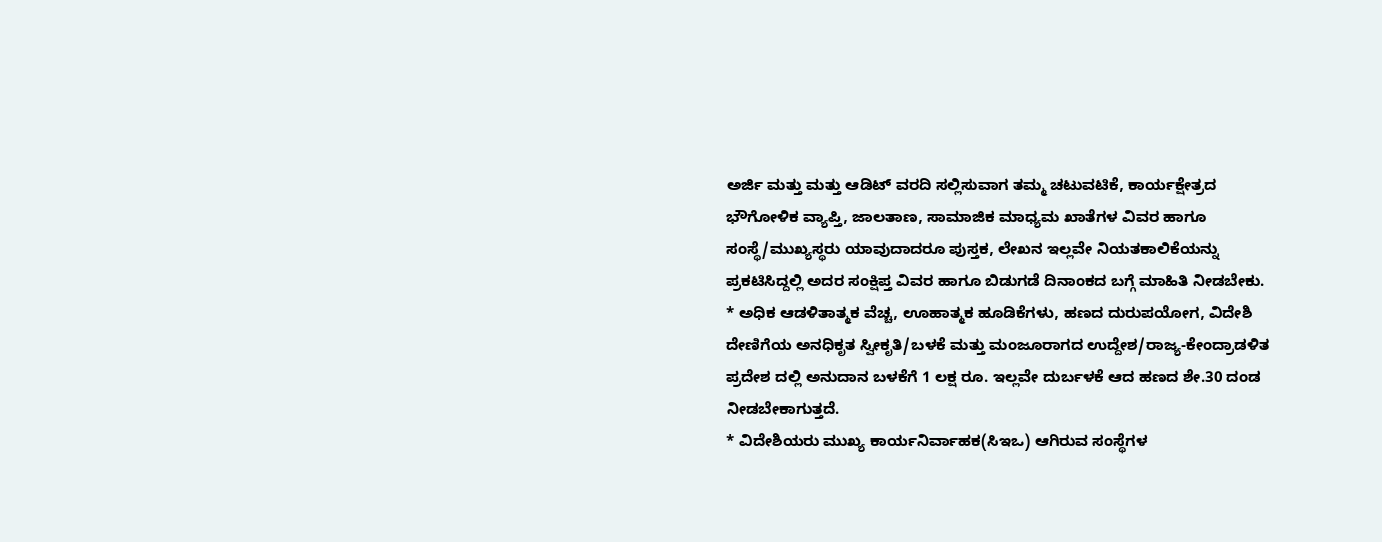ಅರ್ಜಿ ಮತ್ತು ಮತ್ತು ಆಡಿಟ್‌ ವರದಿ ಸಲ್ಲಿಸುವಾಗ ತಮ್ಮ ಚಟುವಟಿಕೆ, ಕಾರ್ಯಕ್ಷೇತ್ರದ ಭೌಗೋಳಿಕ ವ್ಯಾಪ್ತಿ, ಜಾಲತಾಣ, ಸಾಮಾಜಿಕ ಮಾಧ್ಯಮ ಖಾತೆಗಳ ವಿವರ ಹಾಗೂ ಸಂಸ್ಥೆ/ಮುಖ್ಯಸ್ಥರು ಯಾವುದಾದರೂ ಪುಸ್ತಕ, ಲೇಖನ ಇಲ್ಲವೇ ನಿಯತಕಾಲಿಕೆಯನ್ನು ಪ್ರಕಟಿಸಿದ್ದಲ್ಲಿ ಅದರ ಸಂಕ್ಷಿಪ್ತ ವಿವರ ಹಾಗೂ ಬಿಡುಗಡೆ ದಿನಾಂಕದ ಬಗ್ಗೆ ಮಾಹಿತಿ ನೀಡಬೇಕು.
* ಅಧಿಕ ಆಡಳಿತಾತ್ಮಕ ವೆಚ್ಚ, ಊಹಾತ್ಮಕ ಹೂಡಿಕೆಗಳು, ಹಣದ ದುರುಪಯೋಗ, ವಿದೇಶಿ ದೇಣಿಗೆಯ ಅನಧಿಕೃತ ಸ್ವೀಕೃತಿ/ಬಳಕೆ ಮತ್ತು ಮಂಜೂರಾಗದ ಉದ್ದೇಶ/ರಾಜ್ಯ-ಕೇಂದ್ರಾಡಳಿತ ಪ್ರದೇಶ ದಲ್ಲಿ ಅನುದಾನ ಬಳಕೆಗೆ 1 ಲಕ್ಷ ರೂ. ಇಲ್ಲವೇ ದುರ್ಬಳಕೆ ಆದ ಹಣದ ಶೇ.30 ದಂಡ ನೀಡಬೇಕಾಗುತ್ತದೆ.
* ವಿದೇಶಿಯರು ಮುಖ್ಯ ಕಾರ್ಯನಿರ್ವಾಹಕ(ಸಿಇಒ) ಆಗಿರುವ ಸಂಸ್ಥೆಗಳ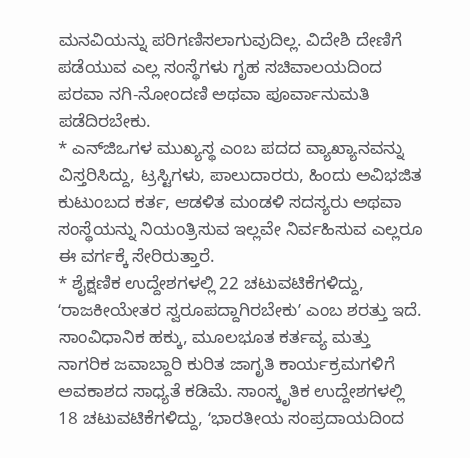ಮನವಿಯನ್ನು ಪರಿಗಣಿಸಲಾಗುವುದಿಲ್ಲ. ವಿದೇಶಿ ದೇಣಿಗೆ ಪಡೆಯುವ ಎಲ್ಲ ಸಂಸ್ಥೆಗಳು ಗೃಹ ಸಚಿವಾಲಯದಿಂದ ಪರವಾ ನಗಿ-ನೋಂದಣಿ ಅಥವಾ ಪೂರ್ವಾನುಮತಿ ಪಡೆದಿರಬೇಕು.
* ಎನ್‌ಜಿಒಗಳ ಮುಖ್ಯಸ್ಥ ಎಂಬ ಪದದ ವ್ಯಾಖ್ಯಾನವನ್ನು ವಿಸ್ತರಿಸಿದ್ದು, ಟ್ರಸ್ಟಿಗಳು, ಪಾಲುದಾರರು, ಹಿಂದು ಅವಿಭಜಿತ ಕುಟುಂಬದ ಕರ್ತ, ಆಡಳಿತ ಮಂಡಳಿ ಸದಸ್ಯರು ಅಥವಾ ಸಂಸ್ಥೆಯನ್ನು ನಿಯಂತ್ರಿಸುವ ಇಲ್ಲವೇ ನಿರ್ವಹಿಸುವ ಎಲ್ಲರೂ ಈ ವರ್ಗಕ್ಕೆ ಸೇರಿರುತ್ತಾರೆ.
* ಶೈಕ್ಷಣಿಕ ಉದ್ದೇಶಗಳಲ್ಲಿ 22 ಚಟುವಟಿಕೆಗಳಿದ್ದು, ʻರಾಜಕೀಯೇತರ ಸ್ವರೂಪದ್ದಾಗಿರಬೇಕುʼ ಎಂಬ ಶರತ್ತು ಇದೆ. ಸಾಂವಿಧಾನಿಕ ಹಕ್ಕು, ಮೂಲಭೂತ ಕರ್ತವ್ಯ ಮತ್ತು ನಾಗರಿಕ ಜವಾಬ್ದಾರಿ ಕುರಿತ ಜಾಗೃತಿ ಕಾರ್ಯಕ್ರಮಗಳಿಗೆ ಅವಕಾಶದ ಸಾಧ್ಯತೆ ಕಡಿಮೆ. ಸಾಂಸ್ಕೃತಿಕ ಉದ್ದೇಶಗಳಲ್ಲಿ 18 ಚಟುವಟಿಕೆಗಳಿದ್ದು, ʻಭಾರತೀಯ ಸಂಪ್ರದಾಯದಿಂದ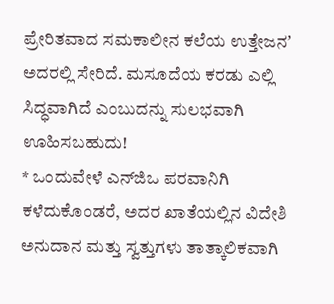ಪ್ರೇರಿತವಾದ ಸಮಕಾಲೀನ ಕಲೆಯ ಉತ್ತೇಜನʼ ಅದರಲ್ಲಿ ಸೇರಿದೆ. ಮಸೂದೆಯ ಕರಡು ಎಲ್ಲಿ ಸಿದ್ಧವಾಗಿದೆ ಎಂಬುದನ್ನು ಸುಲಭವಾಗಿ ಊಹಿಸಬಹುದು!
* ಒಂದುವೇಳೆ ಎನ್‌ಜಿಒ ಪರವಾನಿಗಿ ಕಳೆದುಕೊಂಡರೆ, ಅದರ ಖಾತೆಯಲ್ಲಿನ ವಿದೇಶಿ ಅನುದಾನ ಮತ್ತು ಸ್ವತ್ತುಗಳು ತಾತ್ಕಾಲಿಕವಾಗಿ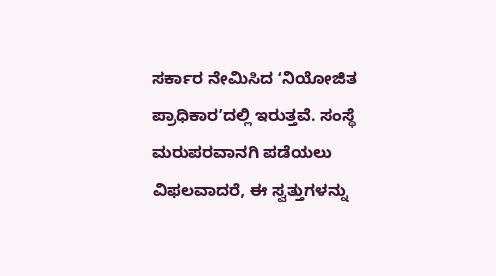ಸರ್ಕಾರ ನೇಮಿಸಿದ ʻನಿಯೋಜಿತ ಪ್ರಾಧಿಕಾರʼದಲ್ಲಿ ಇರುತ್ತವೆ. ಸಂಸ್ಥೆ ಮರುಪರವಾನಗಿ ಪಡೆಯಲು ವಿಫಲವಾದರೆ, ಈ ಸ್ವತ್ತುಗಳನ್ನು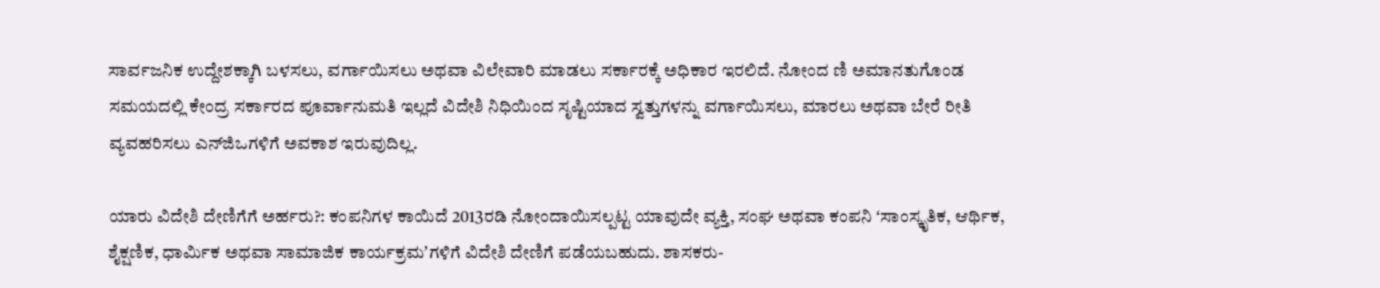ಸಾರ್ವಜನಿಕ ಉದ್ದೇಶಕ್ಕಾಗಿ ಬಳಸಲು, ವರ್ಗಾಯಿಸಲು ಅಥವಾ ವಿಲೇವಾರಿ ಮಾಡಲು ಸರ್ಕಾರಕ್ಕೆ ಅಧಿಕಾರ ಇರಲಿದೆ. ನೋಂದ ಣಿ ಅಮಾನತುಗೊಂಡ ಸಮಯದಲ್ಲಿ ಕೇಂದ್ರ ಸರ್ಕಾರದ ಪೂರ್ವಾನುಮತಿ ಇಲ್ಲದೆ ವಿದೇಶಿ ನಿಧಿಯಿಂದ ಸೃಷ್ಟಿಯಾದ ಸ್ವತ್ತುಗಳನ್ನು ವರ್ಗಾಯಿಸಲು, ಮಾರಲು ಅಥವಾ ಬೇರೆ ರೀತಿ ವ್ಯವಹರಿಸಲು ಎನ್‌ಜಿಒಗಳಿಗೆ ಅವಕಾಶ ಇರುವುದಿಲ್ಲ.

ಯಾರು ವಿದೇಶಿ ದೇಣಿಗೆಗೆ ಅರ್ಹರು?: ಕಂಪನಿಗಳ ಕಾಯಿದೆ 2013ರಡಿ ನೋಂದಾಯಿಸಲ್ಪಟ್ಟ ಯಾವುದೇ ವ್ಯಕ್ತಿ, ಸಂಘ ಅಥವಾ ಕಂಪನಿ ʻಸಾಂಸ್ಕೃತಿಕ, ಆರ್ಥಿಕ, ಶೈಕ್ಷಣಿಕ, ಧಾರ್ಮಿಕ ಅಥವಾ ಸಾಮಾಜಿಕ ಕಾರ್ಯಕ್ರಮʼಗಳಿಗೆ ವಿದೇಶಿ ದೇಣಿಗೆ ಪಡೆಯಬಹುದು. ಶಾಸಕರು-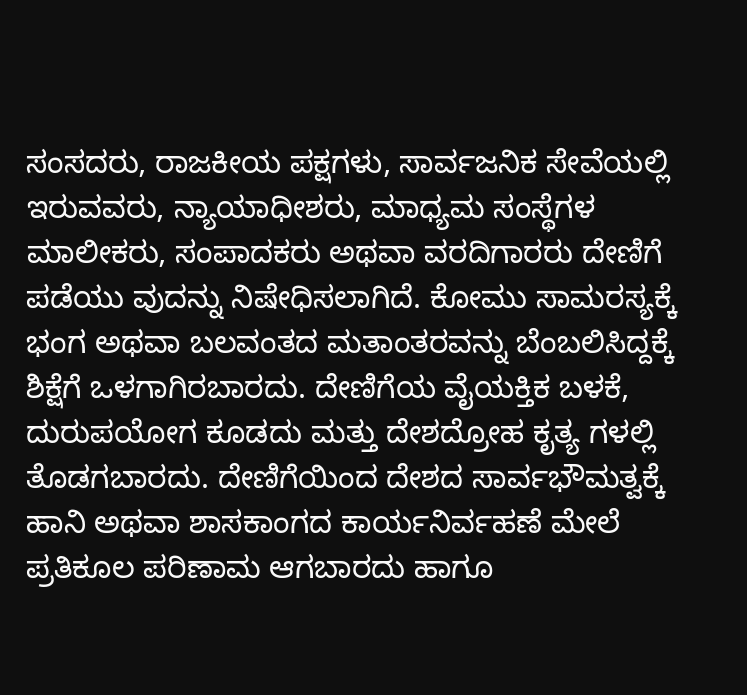ಸಂಸದರು, ರಾಜಕೀಯ ಪಕ್ಷಗಳು, ಸಾರ್ವಜನಿಕ ಸೇವೆಯಲ್ಲಿ ಇರುವವರು, ನ್ಯಾಯಾಧೀಶರು, ಮಾಧ್ಯಮ ಸಂಸ್ಥೆಗಳ ಮಾಲೀಕರು, ಸಂಪಾದಕರು ಅಥವಾ ವರದಿಗಾರರು ದೇಣಿಗೆ ಪಡೆಯು ವುದನ್ನು ನಿಷೇಧಿಸಲಾಗಿದೆ. ಕೋಮು ಸಾಮರಸ್ಯಕ್ಕೆ ಭಂಗ ಅಥವಾ ಬಲವಂತದ ಮತಾಂತರವನ್ನು ಬೆಂಬಲಿಸಿದ್ದಕ್ಕೆ ಶಿಕ್ಷೆಗೆ ಒಳಗಾಗಿರಬಾರದು. ದೇಣಿಗೆಯ ವೈಯಕ್ತಿಕ ಬಳಕೆ, ದುರುಪಯೋಗ ಕೂಡದು ಮತ್ತು ದೇಶದ್ರೋಹ ಕೃತ್ಯ ಗಳಲ್ಲಿ ತೊಡಗಬಾರದು. ದೇಣಿಗೆಯಿಂದ ದೇಶದ ಸಾರ್ವಭೌಮತ್ವಕ್ಕೆ ಹಾನಿ ಅಥವಾ ಶಾಸಕಾಂಗದ ಕಾರ್ಯನಿರ್ವಹಣೆ ಮೇಲೆ ಪ್ರತಿಕೂಲ ಪರಿಣಾಮ ಆಗಬಾರದು ಹಾಗೂ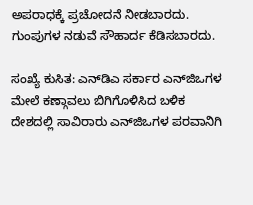ಅಪರಾಧಕ್ಕೆ ಪ್ರಚೋದನೆ ನೀಡಬಾರದು. ಗುಂಪುಗಳ ನಡುವೆ ಸೌಹಾರ್ದ ಕೆಡಿಸಬಾರದು.

ಸಂಖ್ಯೆ ಕುಸಿತ: ಎನ್‌ಡಿಎ ಸರ್ಕಾರ ಎನ್‌ಜಿಒಗಳ ಮೇಲೆ ಕಣ್ಗಾವಲು ಬಿಗಿಗೊಳಿಸಿದ ಬಳಿಕ ದೇಶದಲ್ಲಿ ಸಾವಿರಾರು ಎನ್‌ಜಿಒಗಳ ಪರವಾನಿಗಿ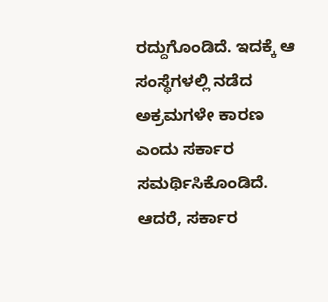ರದ್ದುಗೊಂಡಿದೆ. ಇದಕ್ಕೆ ಆ ಸಂಸ್ಥೆಗಳಲ್ಲಿ ನಡೆದ ಅಕ್ರಮಗಳೇ ಕಾರಣ ಎಂದು ಸರ್ಕಾರ ಸಮರ್ಥಿಸಿಕೊಂಡಿದೆ. ಆದರೆ, ಸರ್ಕಾರ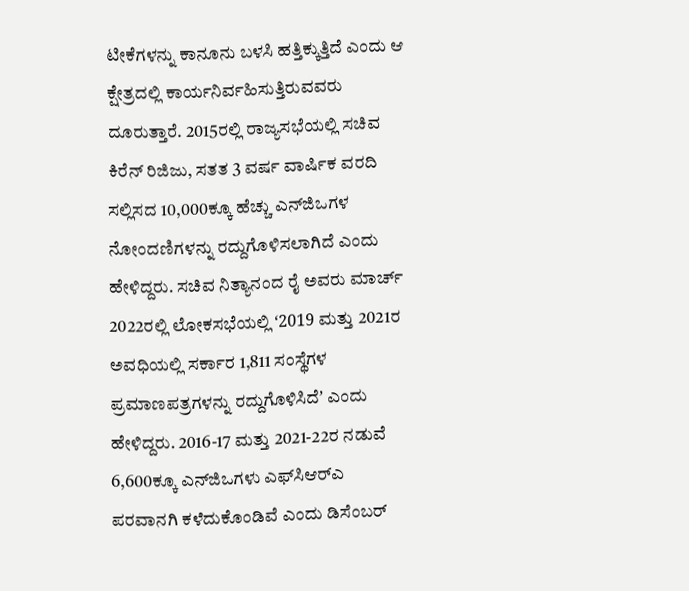ಟೀಕೆಗಳನ್ನು ಕಾನೂನು ಬಳಸಿ ಹತ್ತಿಕ್ಕುತ್ತಿದೆ ಎಂದು ಆ ಕ್ಷೇತ್ರದಲ್ಲಿ ಕಾರ್ಯನಿರ್ವಹಿಸುತ್ತಿರುವವರು ದೂರುತ್ತಾರೆ. 2015ರಲ್ಲಿ ರಾಜ್ಯಸಭೆಯಲ್ಲಿ ಸಚಿವ ಕಿರೆನ್ ರಿಜಿಜು, ಸತತ 3 ವರ್ಷ ವಾರ್ಷಿಕ ವರದಿ ಸಲ್ಲಿಸದ 10,000ಕ್ಕೂ ಹೆಚ್ಚು ಎನ್‌ಜಿಒಗಳ ನೋಂದಣಿಗಳನ್ನು ರದ್ದುಗೊಳಿಸಲಾಗಿದೆ ಎಂದು ಹೇಳಿದ್ದರು. ಸಚಿವ ನಿತ್ಯಾನಂದ ರೈ ಅವರು ಮಾರ್ಚ್ 2022ರಲ್ಲಿ ಲೋಕಸಭೆಯಲ್ಲಿ ʻ2019 ಮತ್ತು 2021ರ ಅವಧಿಯಲ್ಲಿ ಸರ್ಕಾರ 1,811 ಸಂಸ್ಥೆಗಳ ಪ್ರಮಾಣಪತ್ರಗಳನ್ನು ರದ್ದುಗೊಳಿಸಿದೆʼ ಎಂದು ಹೇಳಿದ್ದರು. 2016-17 ಮತ್ತು 2021-22ರ ನಡುವೆ 6,600ಕ್ಕೂ ಎನ್‌ಜಿಒಗಳು ಎಫ್‌ಸಿಆರ್‌ಎ ಪರವಾನಗಿ ಕಳೆದುಕೊಂಡಿವೆ ಎಂದು ಡಿಸೆಂಬರ್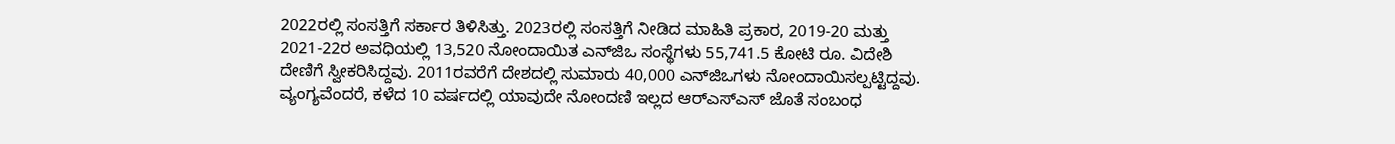2022ರಲ್ಲಿ ಸಂಸತ್ತಿಗೆ ಸರ್ಕಾರ ತಿಳಿಸಿತ್ತು. 2023ರಲ್ಲಿ ಸಂಸತ್ತಿಗೆ ನೀಡಿದ ಮಾಹಿತಿ ಪ್ರಕಾರ, 2019-20 ಮತ್ತು 2021-22ರ ಅವಧಿಯಲ್ಲಿ 13,520 ನೋಂದಾಯಿತ ಎನ್‌ಜಿಒ ಸಂಸ್ಥೆಗಳು 55,741.5 ಕೋಟಿ ರೂ. ವಿದೇಶಿ ದೇಣಿಗೆ ಸ್ವೀಕರಿಸಿದ್ದವು. 2011ರವರೆಗೆ ದೇಶದಲ್ಲಿ ಸುಮಾರು 40,000 ಎನ್‌ಜಿಒಗಳು ನೋಂದಾಯಿಸಲ್ಪಟ್ಟಿದ್ದವು. ವ್ಯಂಗ್ಯವೆಂದರೆ, ಕಳೆದ 10 ವರ್ಷದಲ್ಲಿ ಯಾವುದೇ ನೋಂದಣಿ ಇಲ್ಲದ ಆರ್‌ಎಸ್‌ಎಸ್‌ ಜೊತೆ ಸಂಬಂಧ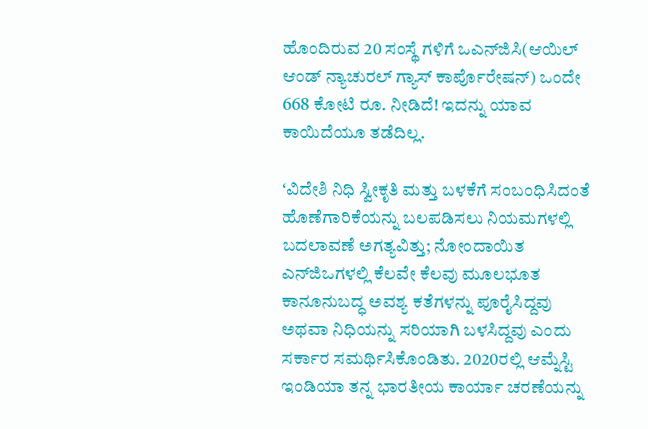ಹೊಂದಿರುವ 20 ಸಂಸ್ಥೆ ಗಳಿಗೆ ಒಎನ್‌ಜಿಸಿ(ಆಯಿಲ್‌ ಆಂಡ್‌ ನ್ಯಾಚುರಲ್‌ ಗ್ಯಾಸ್‌ ಕಾರ್ಪೊರೇಷನ್‌) ಒಂದೇ 668 ಕೋಟಿ ರೂ. ನೀಡಿದೆ! ಇದನ್ನು ಯಾವ ಕಾಯಿದೆಯೂ ತಡೆದಿಲ್ಲ.

ʻವಿದೇಶಿ ನಿಧಿ ಸ್ವೀಕೃತಿ ಮತ್ತು ಬಳಕೆಗೆ ಸಂಬಂಧಿಸಿದಂತೆ ಹೊಣೆಗಾರಿಕೆಯನ್ನು ಬಲಪಡಿಸಲು ನಿಯಮಗಳಲ್ಲಿ ಬದಲಾವಣೆ ಅಗತ್ಯವಿತ್ತು; ನೋಂದಾಯಿತ ಎನ್‌ಜಿಒಗಳಲ್ಲಿ ಕೆಲವೇ ಕೆಲವು ಮೂಲಭೂತ ಕಾನೂನುಬದ್ಧ ಅವಶ್ಯ ಕತೆಗಳನ್ನು ಪೂರೈಸಿದ್ದವು ಅಥವಾ ನಿಧಿಯನ್ನು ಸರಿಯಾಗಿ ಬಳಸಿದ್ದವು ಎಂದು ಸರ್ಕಾರ ಸಮರ್ಥಿಸಿಕೊಂಡಿತು. 2020ರಲ್ಲಿ ಆಮ್ನೆಸ್ಟಿ ಇಂಡಿಯಾ ತನ್ನ ಭಾರತೀಯ ಕಾರ್ಯಾ ಚರಣೆಯನ್ನು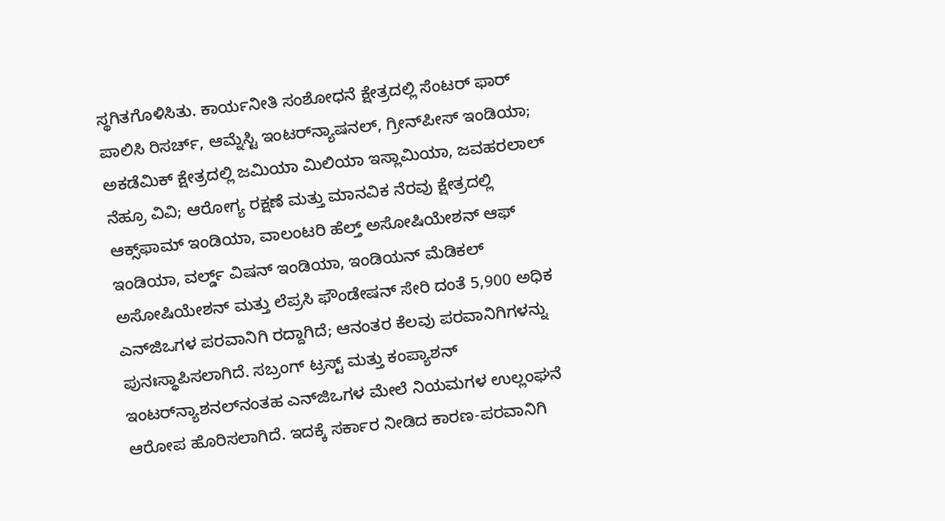ಸ್ಥಗಿತಗೊಳಿಸಿತು. ಕಾರ್ಯನೀತಿ ಸಂಶೋಧನೆ ಕ್ಷೇತ್ರದಲ್ಲಿ ಸೆಂಟರ್‌ ಫಾರ್‌ ಪಾಲಿಸಿ ರಿಸರ್ಚ್‌, ಆಮ್ನೆಸ್ಟಿ ಇಂಟರ್‌ನ್ಯಾಷನಲ್‌, ಗ್ರೀನ್‌ಪೀಸ್‌ ಇಂಡಿಯಾ; ಅಕಡೆಮಿಕ್ ಕ್ಷೇತ್ರದಲ್ಲಿ ಜಮಿಯಾ ಮಿಲಿಯಾ ಇಸ್ಲಾಮಿಯಾ, ಜವಹರಲಾಲ್‌ ನೆಹ್ರೂ ವಿವಿ; ಆರೋಗ್ಯ ರಕ್ಷಣೆ ಮತ್ತು ಮಾನವಿಕ ನೆರವು ಕ್ಷೇತ್ರದಲ್ಲಿ ಆಕ್ಸ್‌ಫಾಮ್‌ ಇಂಡಿಯಾ, ವಾಲಂಟರಿ ಹೆಲ್ತ್‌ ಅಸೋಷಿಯೇಶನ್‌ ಆಫ್‌ ಇಂಡಿಯಾ, ವರ್ಲ್ಡ್‌ ವಿಷನ್‌ ಇಂಡಿಯಾ, ಇಂಡಿಯನ್‌ ಮೆಡಿಕಲ್‌ ಅಸೋಷಿಯೇಶನ್‌ ಮತ್ತು ಲೆಪ್ರಸಿ ಫೌಂಡೇಷನ್‌ ಸೇರಿ ದಂತೆ 5,900 ಅಧಿಕ ಎನ್‌ಜಿಒಗಳ ಪರವಾನಿಗಿ ರದ್ದಾಗಿದೆ; ಆನಂತರ ಕೆಲವು ಪರವಾನಿಗಿಗಳನ್ನು ಪುನಃಸ್ಥಾಪಿಸಲಾಗಿದೆ. ಸಬ್ರಂಗ್ ಟ್ರಸ್ಟ್ ಮತ್ತು ಕಂಪ್ಯಾಶನ್ ಇಂಟರ್‌ನ್ಯಾಶನಲ್‌ನಂತಹ ಎನ್‌ಜಿಒಗಳ ಮೇಲೆ ನಿಯಮಗಳ ಉಲ್ಲಂಘನೆ ಆರೋಪ ಹೊರಿಸಲಾಗಿದೆ. ಇದಕ್ಕೆ ಸರ್ಕಾರ ನೀಡಿದ ಕಾರಣ-ಪರವಾನಿಗಿ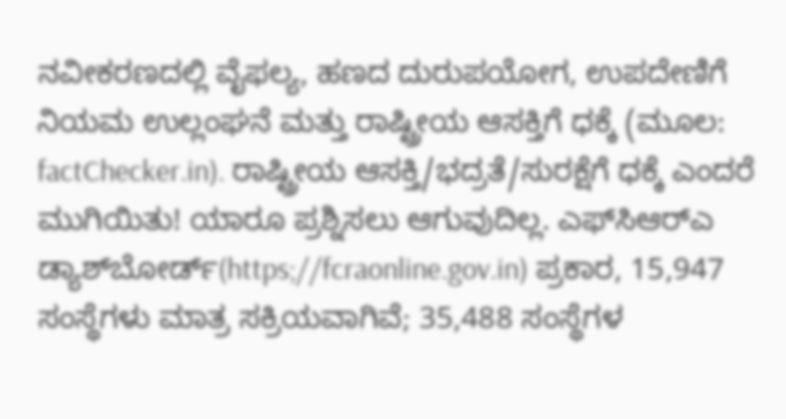ನವೀಕರಣದಲ್ಲಿ ವೈಫಲ್ಯ, ಹಣದ ದುರುಪಯೋಗ, ಉಪದೇಣಿಗೆ ನಿಯಮ ಉಲ್ಲಂಘನೆ ಮತ್ತು ರಾಷ್ಟ್ರೀಯ ಆಸಕ್ತಿಗೆ ಧಕ್ಕೆ (ಮೂಲ: factChecker.in). ರಾಷ್ಟ್ರೀಯ ಆಸಕ್ತಿ/ಭದ್ರತೆ/ಸುರಕ್ಷೆಗೆ ಧಕ್ಕೆ ಎಂದರೆ ಮುಗಿಯಿತು! ಯಾರೂ ಪ್ರಶ್ನಿಸಲು ಆಗುವುದಿಲ್ಲ. ಎಫ್‌ಸಿಆರ್‌ಎ ಡ್ಯಾಶ್‌ಬೋರ್ಡ್(https;//fcraonline.gov.in) ಪ್ರಕಾರ, 15,947 ಸಂಸ್ಥೆಗಳು ಮಾತ್ರ ಸಕ್ರಿಯವಾಗಿವೆ; 35,488 ಸಂಸ್ಥೆಗಳ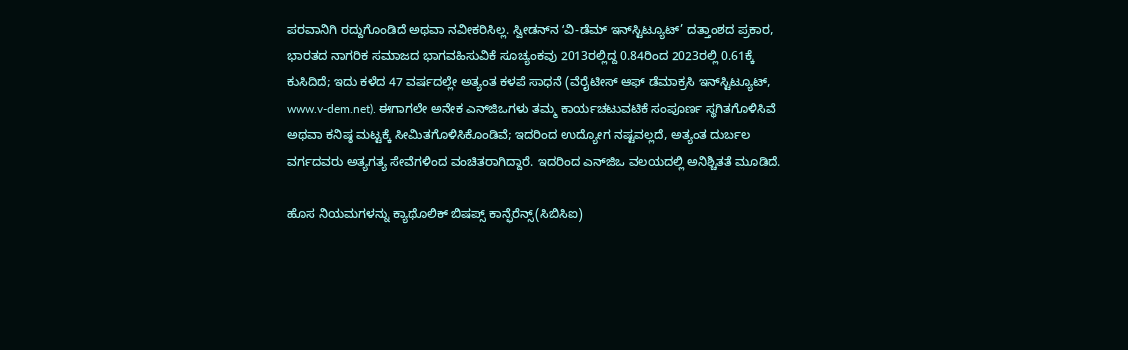ಪರವಾನಿಗಿ ರದ್ದುಗೊಂಡಿದೆ ಅಥವಾ ನವೀಕರಿಸಿಲ್ಲ. ಸ್ವೀಡನ್‌ನ ʻವಿ-ಡೆಮ್ ಇನ್‌ಸ್ಟಿಟ್ಯೂಟ್’ ದತ್ತಾಂಶದ ಪ್ರಕಾರ, ಭಾರತದ ನಾಗರಿಕ ಸಮಾಜದ ಭಾಗವಹಿಸುವಿಕೆ ಸೂಚ್ಯಂಕವು 2013ರಲ್ಲಿದ್ದ 0.84ರಿಂದ 2023ರಲ್ಲಿ 0.61ಕ್ಕೆ ಕುಸಿದಿದೆ; ಇದು ಕಳೆದ 47 ವರ್ಷದಲ್ಲೇ ಅತ್ಯಂತ ಕಳಪೆ ಸಾಧನೆ (ವೆರೈಟೀಸ್‌ ಆಫ್‌ ಡೆಮಾಕ್ರಸಿ ಇನ್‌ಸ್ಟಿಟ್ಯೂಟ್‌, www.v-dem.net). ಈಗಾಗಲೇ ಅನೇಕ ಎನ್‌ಜಿಒಗಳು ತಮ್ಮ ಕಾರ್ಯಚಟುವಟಿಕೆ ಸಂಪೂರ್ಣ ಸ್ಥಗಿತಗೊಳಿಸಿವೆ ಅಥವಾ ಕನಿಷ್ಠ ಮಟ್ಟಕ್ಕೆ ಸೀಮಿತಗೊಳಿಸಿಕೊಂಡಿವೆ; ಇದರಿಂದ ಉದ್ಯೋಗ ನಷ್ಟವಲ್ಲದೆ, ಅತ್ಯಂತ ದುರ್ಬಲ ವರ್ಗದವರು ಅತ್ಯಗತ್ಯ ಸೇವೆಗಳಿಂದ ವಂಚಿತರಾಗಿದ್ದಾರೆ. ಇದರಿಂದ ಎನ್‌ಜಿಒ ವಲಯದಲ್ಲಿ ಅನಿಶ್ಚಿತತೆ ಮೂಡಿದೆ.

ಹೊಸ ನಿಯಮಗಳನ್ನು ಕ್ಯಾಥೊಲಿಕ್‌ ಬಿಷಪ್ಸ್‌ ಕಾನ್ಫೆರೆನ್ಸ್‌(ಸಿಬಿಸಿಐ)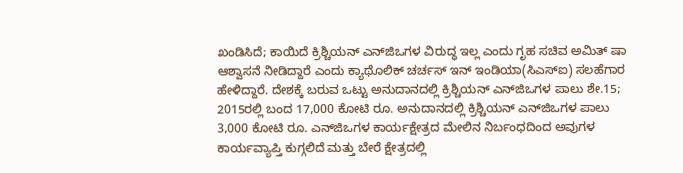ಖಂಡಿಸಿದೆ; ಕಾಯಿದೆ ಕ್ರಿಶ್ಚಿಯನ್‌ ಎನ್‌ಜಿಒಗಳ ವಿರುದ್ಧ ಇಲ್ಲ ಎಂದು ಗೃಹ ಸಚಿವ ಅಮಿತ್‌ ಷಾ ಆಶ್ವಾಸನೆ ನೀಡಿದ್ದಾರೆ ಎಂದು ಕ್ಯಾಥೊಲಿಕ್‌ ಚರ್ಚಸ್‌ ಇನ್‌ ಇಂಡಿಯಾ(ಸಿಎಸ್‌ಐ) ಸಲಹೆಗಾರ ಹೇಳಿದ್ದಾರೆ. ದೇಶಕ್ಕೆ ಬರುವ ಒಟ್ಟು ಅನುದಾನದಲ್ಲಿ ಕ್ರಿಶ್ಚಿಯನ್‌ ಎನ್‌ಜಿಒಗಳ ಪಾಲು ಶೇ.15; 2015ರಲ್ಲಿ ಬಂದ 17,000 ಕೋಟಿ ರೂ. ಅನುದಾನದಲ್ಲಿ ಕ್ರಿಶ್ಚಿಯನ್‌ ಎನ್‌ಜಿಒಗಳ ಪಾಲು 3,000 ಕೋಟಿ ರೂ. ಎನ್‌ಜಿಒಗಳ ಕಾರ್ಯಕ್ಷೇತ್ರದ ಮೇಲಿನ ನಿರ್ಬಂಧದಿಂದ ಅವುಗಳ ಕಾರ್ಯವ್ಯಾಪ್ತಿ ಕುಗ್ಗಲಿದೆ ಮತ್ತು ಬೇರೆ ಕ್ಷೇತ್ರದಲ್ಲಿ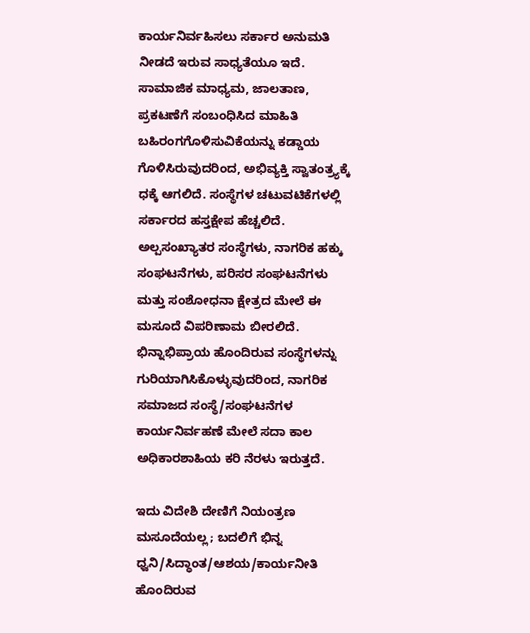ಕಾರ್ಯನಿರ್ವಹಿಸಲು ಸರ್ಕಾರ ಅನುಮತಿ ನೀಡದೆ ಇರುವ ಸಾಧ್ಯತೆಯೂ ಇದೆ. ಸಾಮಾಜಿಕ ಮಾಧ್ಯಮ, ಜಾಲತಾಣ, ಪ್ರಕಟಣೆಗೆ ಸಂಬಂಧಿಸಿದ ಮಾಹಿತಿ ಬಹಿರಂಗಗೊಳಿಸುವಿಕೆಯನ್ನು ಕಡ್ಡಾಯ ಗೊಳಿಸಿರುವುದರಿಂದ, ಅಭಿವ್ಯಕ್ತಿ ಸ್ವಾತಂತ್ರ್ಯಕ್ಕೆ ಧಕ್ಕೆ ಆಗಲಿದೆ. ಸಂಸ್ಥೆಗಳ ಚಟುವಟಿಕೆಗಳಲ್ಲಿ ಸರ್ಕಾರದ ಹಸ್ತಕ್ಷೇಪ ಹೆಚ್ಚಲಿದೆ. ಅಲ್ಪಸಂಖ್ಯಾತರ ಸಂಸ್ಥೆಗಳು, ನಾಗರಿಕ ಹಕ್ಕು ಸಂಘಟನೆಗಳು, ಪರಿಸರ ಸಂಘಟನೆಗಳು ಮತ್ತು ಸಂಶೋಧನಾ ಕ್ಷೇತ್ರದ ಮೇಲೆ ಈ ಮಸೂದೆ ವಿಪರಿಣಾಮ ಬೀರಲಿದೆ. ಭಿನ್ನಾಭಿಪ್ರಾಯ ಹೊಂದಿರುವ ಸಂಸ್ಥೆಗಳನ್ನು ಗುರಿಯಾಗಿಸಿಕೊಳ್ಳುವುದರಿಂದ, ನಾಗರಿಕ ಸಮಾಜದ ಸಂಸ್ಥೆ/ಸಂಘಟನೆಗಳ ಕಾರ್ಯನಿರ್ವಹಣೆ ಮೇಲೆ ಸದಾ ಕಾಲ ಅಧಿಕಾರಶಾಹಿಯ ಕರಿ ನೆರಳು ಇರುತ್ತದೆ.

ಇದು ವಿದೇಶಿ ದೇಣಿಗೆ ನಿಯಂತ್ರಣ ಮಸೂದೆಯಲ್ಲ; ಬದಲಿಗೆ ಭಿನ್ನ ಧ್ವನಿ/ಸಿದ್ಧಾಂತ/ಆಶಯ/ಕಾರ್ಯನೀತಿ ಹೊಂದಿರುವ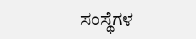ಸಂಸ್ಥೆಗಳ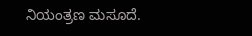ನಿಯಂತ್ರಣ ಮಸೂದೆ.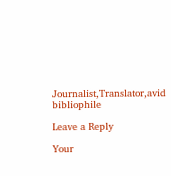Journalist,Translator,avid bibliophile

Leave a Reply

Your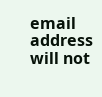email address will not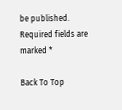be published. Required fields are marked *

Back To Top